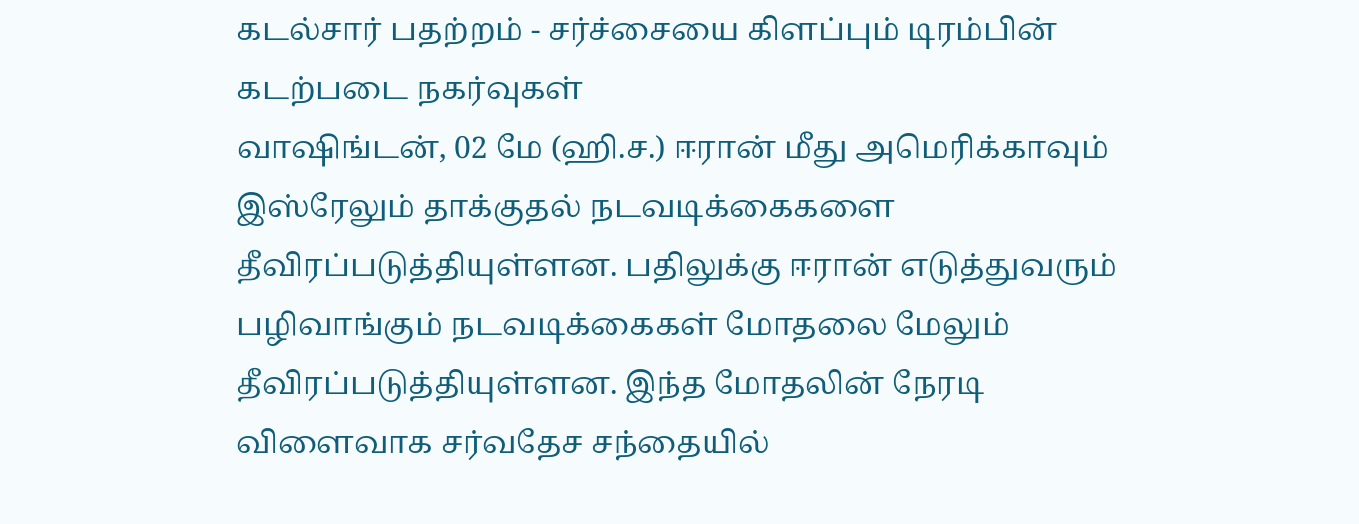கடல்சார் பதற்றம் - சர்ச்சையை கிளப்பும் டிரம்பின் கடற்படை நகர்வுகள்
வாஷிங்டன், 02 மே (ஹி.ச.) ஈரான் மீது அமெரிக்காவும் இஸ்ரேலும் தாக்குதல் நடவடிக்கைகளை தீவிரப்படுத்தியுள்ளன. பதிலுக்கு ஈரான் எடுத்துவரும் பழிவாங்கும் நடவடிக்கைகள் மோதலை மேலும் தீவிரப்படுத்தியுள்ளன. இந்த மோதலின் நேரடி விளைவாக சர்வதேச சந்தையில்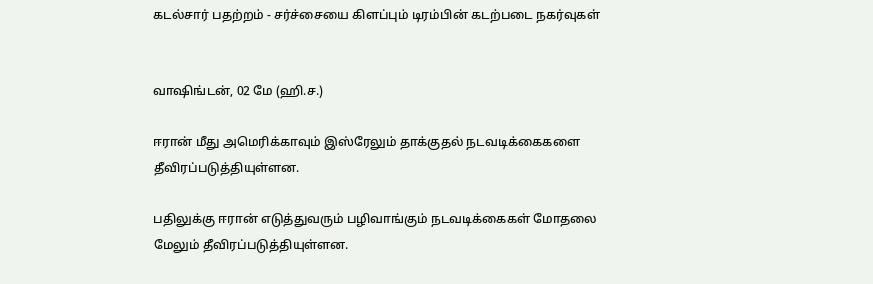கடல்சார் பதற்றம் - சர்ச்சையை கிளப்பும் டிரம்பின் கடற்படை நகர்வுகள்


வாஷிங்டன், 02 மே (ஹி.ச.)

ஈரான் மீது அமெரிக்காவும் இஸ்ரேலும் தாக்குதல் நடவடிக்கைகளை தீவிரப்படுத்தியுள்ளன.

பதிலுக்கு ஈரான் எடுத்துவரும் பழிவாங்கும் நடவடிக்கைகள் மோதலை மேலும் தீவிரப்படுத்தியுள்ளன.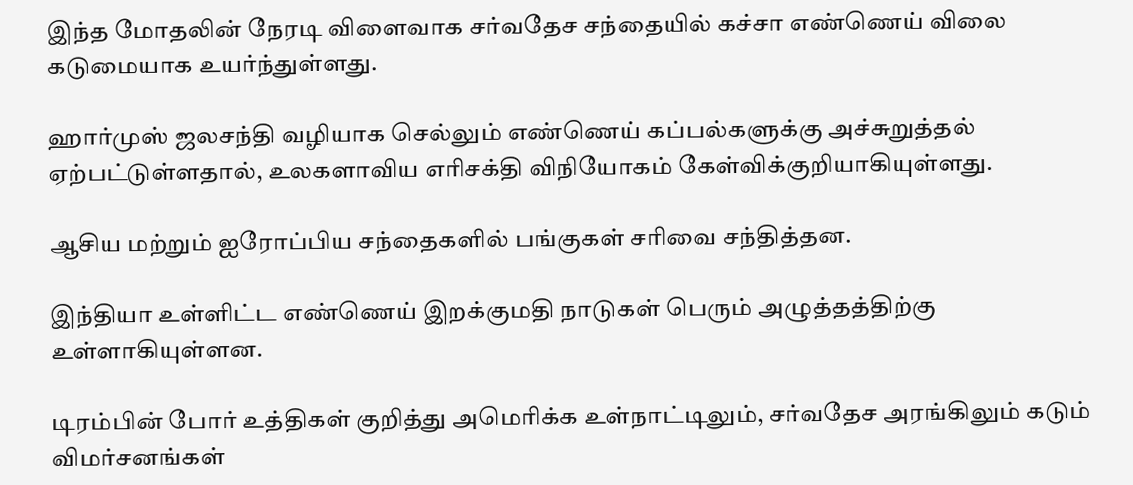இந்த மோதலின் நேரடி விளைவாக சர்வதேச சந்தையில் கச்சா எண்ணெய் விலை கடுமையாக உயர்ந்துள்ளது.

ஹார்முஸ் ஜலசந்தி வழியாக செல்லும் எண்ணெய் கப்பல்களுக்கு அச்சுறுத்தல் ஏற்பட்டுள்ளதால், உலகளாவிய எரிசக்தி விநியோகம் கேள்விக்குறியாகியுள்ளது.

ஆசிய மற்றும் ஐரோப்பிய சந்தைகளில் பங்குகள் சரிவை சந்தித்தன.

இந்தியா உள்ளிட்ட எண்ணெய் இறக்குமதி நாடுகள் பெரும் அழுத்தத்திற்கு உள்ளாகியுள்ளன.

டிரம்பின் போர் உத்திகள் குறித்து அமெரிக்க உள்நாட்டிலும், சர்வதேச அரங்கிலும் கடும் விமர்சனங்கள்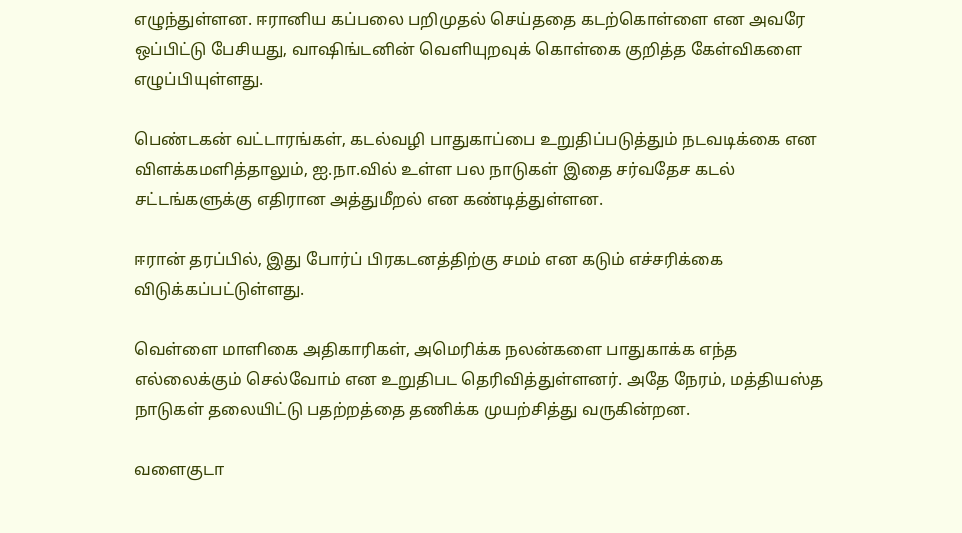எழுந்துள்ளன. ஈரானிய கப்பலை பறிமுதல் செய்ததை கடற்கொள்ளை என அவரே ஒப்பிட்டு பேசியது, வாஷிங்டனின் வெளியுறவுக் கொள்கை குறித்த கேள்விகளை எழுப்பியுள்ளது.

பெண்டகன் வட்டாரங்கள், கடல்வழி பாதுகாப்பை உறுதிப்படுத்தும் நடவடிக்கை என விளக்கமளித்தாலும், ஐ.நா.வில் உள்ள பல நாடுகள் இதை சர்வதேச கடல் சட்டங்களுக்கு எதிரான அத்துமீறல் என கண்டித்துள்ளன.

ஈரான் தரப்பில், இது போர்ப் பிரகடனத்திற்கு சமம் என கடும் எச்சரிக்கை விடுக்கப்பட்டுள்ளது.

வெள்ளை மாளிகை அதிகாரிகள், அமெரிக்க நலன்களை பாதுகாக்க எந்த எல்லைக்கும் செல்வோம் என உறுதிபட தெரிவித்துள்ளனர். அதே நேரம், மத்தியஸ்த நாடுகள் தலையிட்டு பதற்றத்தை தணிக்க முயற்சித்து வருகின்றன.

வளைகுடா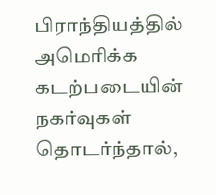பிராந்தியத்தில் அமெரிக்க கடற்படையின் நகர்வுகள் தொடர்ந்தால்,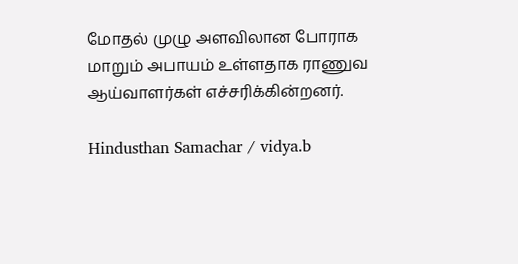மோதல் முழு அளவிலான போராக மாறும் அபாயம் உள்ளதாக ராணுவ ஆய்வாளர்கள் எச்சரிக்கின்றனர்.

Hindusthan Samachar / vidya.b